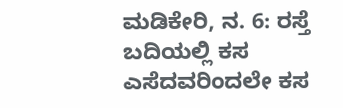ಮಡಿಕೇರಿ, ನ. 6: ರಸ್ತೆ ಬದಿಯಲ್ಲಿ ಕಸ ಎಸೆದವರಿಂದಲೇ ಕಸ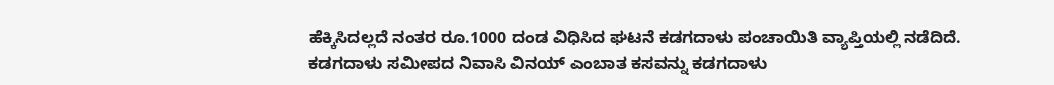ಹೆಕ್ಕಿಸಿದಲ್ಲದೆ ನಂತರ ರೂ.1000 ದಂಡ ವಿಧಿಸಿದ ಘಟನೆ ಕಡಗದಾಳು ಪಂಚಾಯಿತಿ ವ್ಯಾಪ್ತಿಯಲ್ಲಿ ನಡೆದಿದೆ. ಕಡಗದಾಳು ಸಮೀಪದ ನಿವಾಸಿ ವಿನಯ್ ಎಂಬಾತ ಕಸವನ್ನು ಕಡಗದಾಳು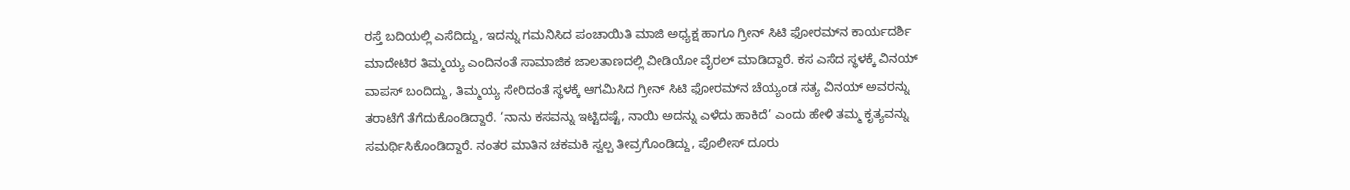ರಸ್ತೆ ಬದಿಯಲ್ಲಿ ಎಸೆದಿದ್ದು, ಇದನ್ನು ಗಮನಿಸಿದ ಪಂಚಾಯಿತಿ ಮಾಜಿ ಅಧ್ಯಕ್ಷ ಹಾಗೂ ಗ್ರೀನ್ ಸಿಟಿ ಫೋರಮ್‍ನ ಕಾರ್ಯದರ್ಶಿ ಮಾದೇಟಿರ ತಿಮ್ಮಯ್ಯ ಎಂದಿನಂತೆ ಸಾಮಾಜಿಕ ಜಾಲತಾಣದಲ್ಲಿ ವೀಡಿಯೋ ವೈರಲ್ ಮಾಡಿದ್ದಾರೆ. ಕಸ ಎಸೆದ ಸ್ಥಳಕ್ಕೆ ವಿನಯ್ ವಾಪಸ್ ಬಂದಿದ್ದು, ತಿಮ್ಮಯ್ಯ ಸೇರಿದಂತೆ ಸ್ಥಳಕ್ಕೆ ಆಗಮಿಸಿದ ಗ್ರೀನ್ ಸಿಟಿ ಫೋರಮ್‍ನ ಚೆಯ್ಯಂಡ ಸತ್ಯ ವಿನಯ್ ಅವರನ್ನು ತರಾಟೆಗೆ ತೆಗೆದುಕೊಂಡಿದ್ದಾರೆ. ‘ನಾನು ಕಸವನ್ನು ಇಟ್ಟಿದಷ್ಟೆ, ನಾಯಿ ಅದನ್ನು ಎಳೆದು ಹಾಕಿದೆ’ ಎಂದು ಹೇಳಿ ತಮ್ಮ ಕೃತ್ಯವನ್ನು ಸಮರ್ಥಿಸಿಕೊಂಡಿದ್ದಾರೆ. ನಂತರ ಮಾತಿನ ಚಕಮಕಿ ಸ್ವಲ್ಪ ತೀವ್ರಗೊಂಡಿದ್ದು, ಪೊಲೀಸ್ ದೂರು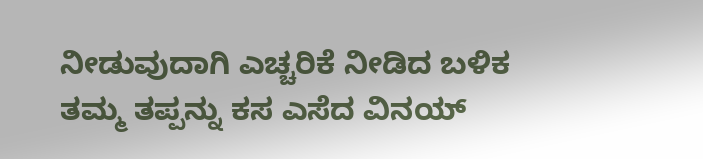ನೀಡುವುದಾಗಿ ಎಚ್ಚರಿಕೆ ನೀಡಿದ ಬಳಿಕ ತಮ್ಮ ತಪ್ಪನ್ನು ಕಸ ಎಸೆದ ವಿನಯ್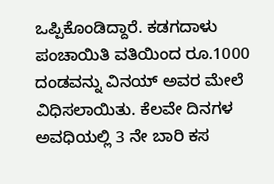ಒಪ್ಪಿಕೊಂಡಿದ್ದಾರೆ. ಕಡಗದಾಳು ಪಂಚಾಯಿತಿ ವತಿಯಿಂದ ರೂ.1000 ದಂಡವನ್ನು ವಿನಯ್ ಅವರ ಮೇಲೆ ವಿಧಿಸಲಾಯಿತು. ಕೆಲವೇ ದಿನಗಳ ಅವಧಿಯಲ್ಲಿ 3 ನೇ ಬಾರಿ ಕಸ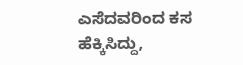ಎಸೆದವರಿಂದ ಕಸ ಹೆಕ್ಕಿಸಿದ್ದು,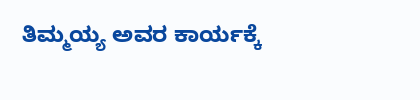ತಿಮ್ಮಯ್ಯ ಅವರ ಕಾರ್ಯಕ್ಕೆ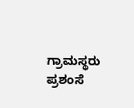ಗ್ರಾಮಸ್ಥರು ಪ್ರಶಂಸೆ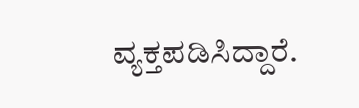ವ್ಯಕ್ತಪಡಿಸಿದ್ದಾರೆ.